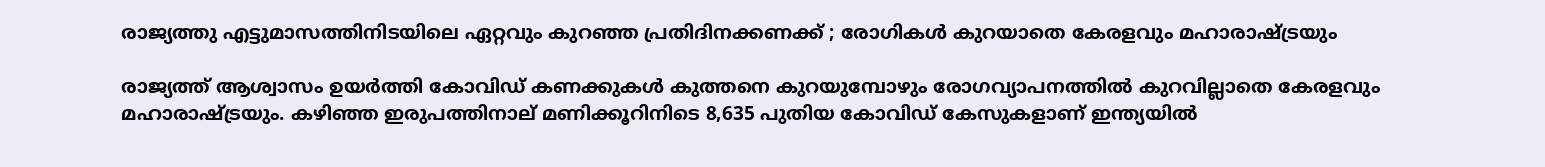രാജ്യത്തു എട്ടുമാസത്തിനിടയിലെ ഏറ്റവും കുറഞ്ഞ പ്രതിദിനക്കണക്ക് ; രോഗികള്‍ കുറയാതെ കേരളവും മഹാരാഷ്ട്രയും

രാജ്യത്ത് ആശ്വാസം ഉയര്‍ത്തി കോവിഡ് കണക്കുകള്‍ കുത്തനെ കുറയുമ്പോഴും രോഗവ്യാപനത്തില്‍ കുറവില്ലാതെ കേരളവും മഹാരാഷ്ട്രയും. കഴിഞ്ഞ ഇരുപത്തിനാല് മണിക്കൂറിനിടെ 8,635 പുതിയ കോവിഡ് കേസുകളാണ് ഇന്ത്യയില്‍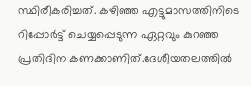സ്ഥിരീകരിച്ചത്. കഴിഞ്ഞ എട്ടുമാസത്തിനിടെ റിപ്പോര്‍ട്ട് ചെയ്യപ്പെടുന്ന ഏറ്റവും കുറഞ്ഞ പ്രതിദിന കണക്കാണിത്.ദേശീയതലത്തില്‍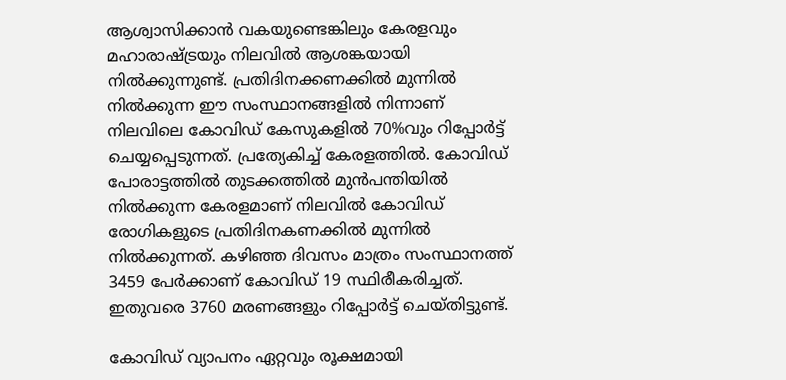ആശ്വാസിക്കാന്‍ വകയുണ്ടെങ്കിലും കേരളവും മഹാരാഷ്ട്രയും നിലവില്‍ ആശങ്കയായി നില്‍ക്കുന്നുണ്ട്. പ്രതിദിനക്കണക്കില്‍ മുന്നില്‍ നില്‍ക്കുന്ന ഈ സംസ്ഥാനങ്ങളില്‍ നിന്നാണ് നിലവിലെ കോവിഡ് കേസുകളില്‍ 70%വും റിപ്പോര്‍ട്ട് ചെയ്യപ്പെടുന്നത്. പ്രത്യേകിച്ച് കേരളത്തില്‍. കോവിഡ് പോരാട്ടത്തില്‍ തുടക്കത്തില്‍ മുന്‍പന്തിയില്‍ നില്‍ക്കുന്ന കേരളമാണ് നിലവില്‍ കോവിഡ് രോഗികളുടെ പ്രതിദിനകണക്കില്‍ മുന്നില്‍ നില്‍ക്കുന്നത്. കഴിഞ്ഞ ദിവസം മാത്രം സംസ്ഥാനത്ത് 3459 പേര്‍ക്കാണ് കോവിഡ് 19 സ്ഥിരീകരിച്ചത്. ഇതുവരെ 3760 മരണങ്ങളും റിപ്പോര്‍ട്ട് ചെയ്തിട്ടുണ്ട്.

കോവിഡ് വ്യാപനം ഏറ്റവും രൂക്ഷമായി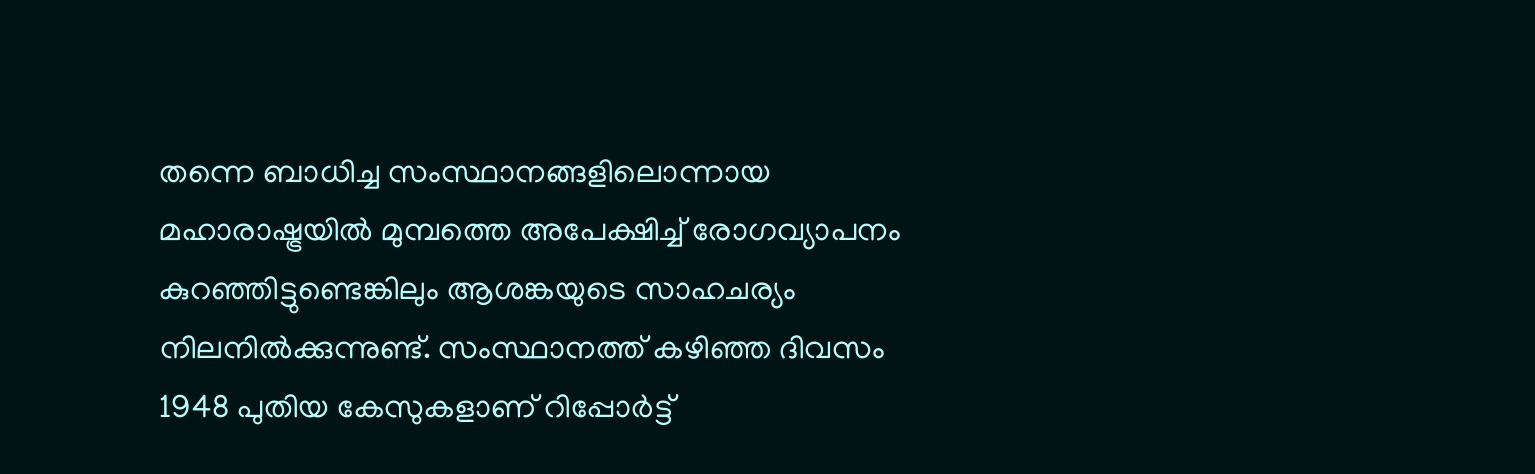തന്നെ ബാധിച്ച സംസ്ഥാനങ്ങളിലൊന്നായ മഹാരാഷ്ട്രയില്‍ മുമ്പത്തെ അപേക്ഷിച്ച് രോഗവ്യാപനം കുറഞ്ഞിട്ടുണ്ടെങ്കിലും ആശങ്കയുടെ സാഹചര്യം നിലനില്‍ക്കുന്നുണ്ട്. സംസ്ഥാനത്ത് കഴിഞ്ഞ ദിവസം 1948 പുതിയ കേസുകളാണ് റിപ്പോര്‍ട്ട്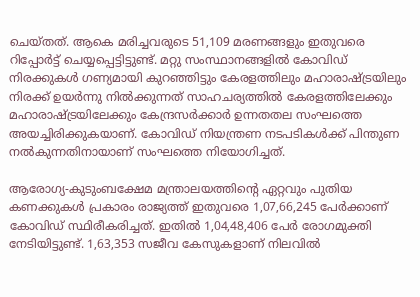ചെയ്തത്. ആകെ മരിച്ചവരുടെ 51,109 മരണങ്ങളും ഇതുവരെ റിപ്പോര്‍ട്ട് ചെയ്യപ്പെട്ടിട്ടുണ്ട്. മറ്റു സംസ്ഥാനങ്ങളില്‍ കോവിഡ് നിരക്കുകള്‍ ഗണ്യമായി കുറഞ്ഞിട്ടും കേരളത്തിലും മഹാരാഷ്ട്രയിലും നിരക്ക് ഉയര്‍ന്നു നില്‍ക്കുന്നത് സാഹചര്യത്തില്‍ കേരളത്തിലേക്കും മഹാരാഷ്ട്രയിലേക്കും കേന്ദ്രസര്‍ക്കാര്‍ ഉന്നതതല സംഘത്തെ അയച്ചിരിക്കുകയാണ്. കോവിഡ് നിയന്ത്രണ നടപടികള്‍ക്ക് പിന്തുണ നല്‍കുന്നതിനായാണ് സംഘത്തെ നിയോഗിച്ചത്.

ആരോഗ്യ-കുടുംബക്ഷേമ മന്ത്രാലയത്തിന്റെ ഏറ്റവും പുതിയ കണക്കുകള്‍ പ്രകാരം രാജ്യത്ത് ഇതുവരെ 1,07,66,245 പേര്‍ക്കാണ് കോവിഡ് സ്ഥിരീകരിച്ചത്. ഇതില്‍ 1,04,48,406 പേര്‍ രോഗമുക്തി നേടിയിട്ടുണ്ട്. 1,63,353 സജീവ കേസുകളാണ് നിലവില്‍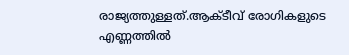രാജ്യത്തുള്ളത്.ആക്ടീവ് രോഗികളുടെ എണ്ണത്തില്‍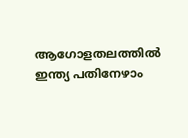ആഗോളതലത്തില്‍ ഇന്ത്യ പതിനേഴാം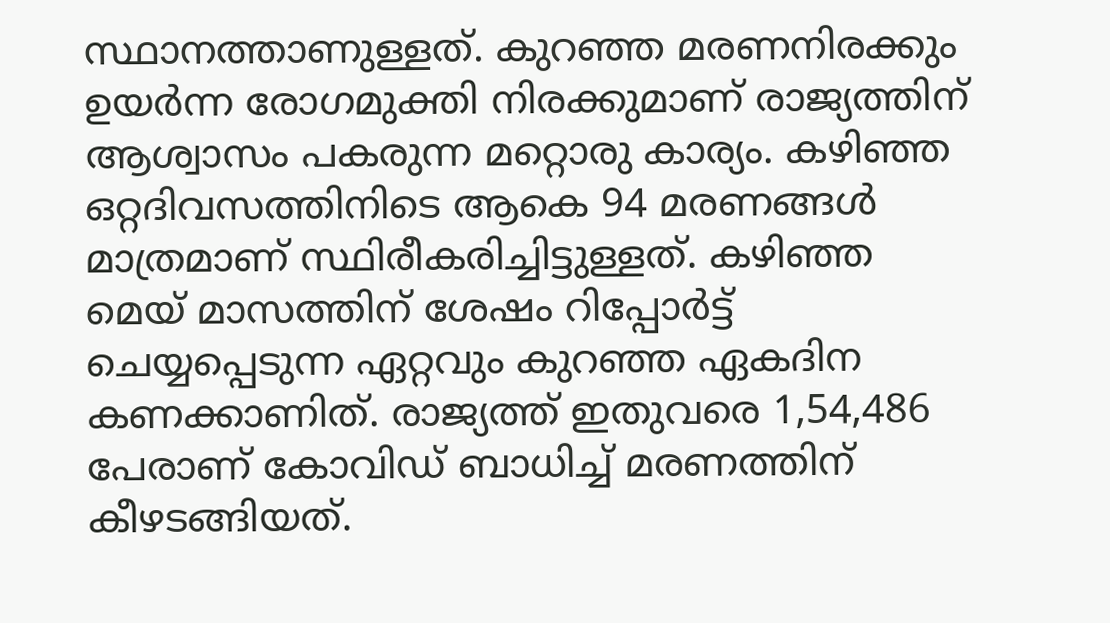സ്ഥാനത്താണുള്ളത്. കുറഞ്ഞ മരണനിരക്കും ഉയര്‍ന്ന രോഗമുക്തി നിരക്കുമാണ് രാജ്യത്തിന് ആശ്വാസം പകരുന്ന മറ്റൊരു കാര്യം. കഴിഞ്ഞ ഒറ്റദിവസത്തിനിടെ ആകെ 94 മരണങ്ങള്‍ മാത്രമാണ് സ്ഥിരീകരിച്ചിട്ടുള്ളത്. കഴിഞ്ഞ മെയ് മാസത്തിന് ശേഷം റിപ്പോര്‍ട്ട് ചെയ്യപ്പെടുന്ന ഏറ്റവും കുറഞ്ഞ ഏകദിന കണക്കാണിത്. രാജ്യത്ത് ഇതുവരെ 1,54,486 പേരാണ് കോവിഡ് ബാധിച്ച് മരണത്തിന് കീഴടങ്ങിയത്.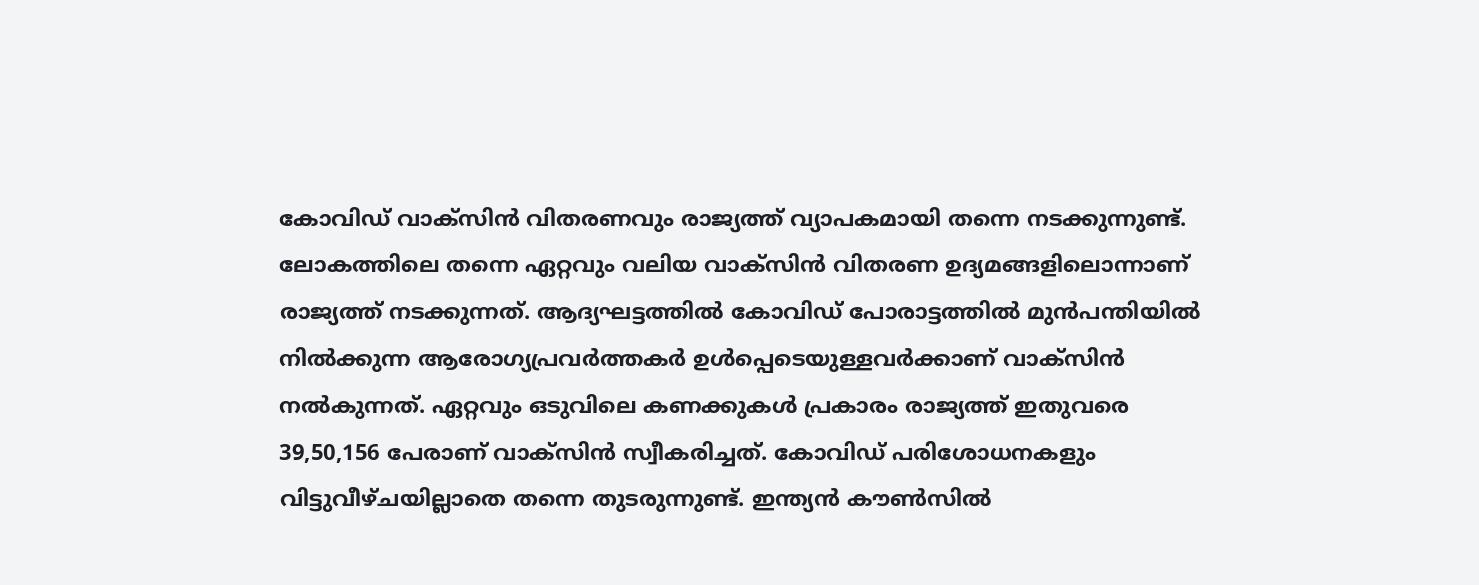കോവിഡ് വാക്‌സിന്‍ വിതരണവും രാജ്യത്ത് വ്യാപകമായി തന്നെ നടക്കുന്നുണ്ട്. ലോകത്തിലെ തന്നെ ഏറ്റവും വലിയ വാക്‌സിന്‍ വിതരണ ഉദ്യമങ്ങളിലൊന്നാണ് രാജ്യത്ത് നടക്കുന്നത്. ആദ്യഘട്ടത്തില്‍ കോവിഡ് പോരാട്ടത്തില്‍ മുന്‍പന്തിയില്‍ നില്‍ക്കുന്ന ആരോഗ്യപ്രവര്‍ത്തകര്‍ ഉള്‍പ്പെടെയുള്ളവര്‍ക്കാണ് വാക്‌സിന്‍ നല്‍കുന്നത്. ഏറ്റവും ഒടുവിലെ കണക്കുകള്‍ പ്രകാരം രാജ്യത്ത് ഇതുവരെ 39,50,156 പേരാണ് വാക്‌സിന്‍ സ്വീകരിച്ചത്. കോവിഡ് പരിശോധനകളും വിട്ടുവീഴ്ചയില്ലാതെ തന്നെ തുടരുന്നുണ്ട്. ഇന്ത്യന്‍ കൗണ്‍സില്‍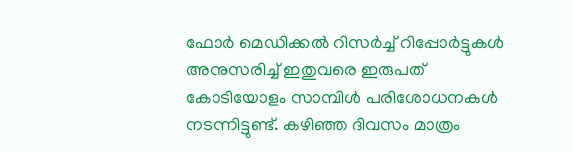ഫോര്‍ മെഡിക്കല്‍ റിസര്‍ച്ച് റിപ്പോര്‍ട്ടുകള്‍ അനുസരിച്ച് ഇതുവരെ ഇരുപത് കോടിയോളം സാമ്പിള്‍ പരിശോധനകള്‍ നടന്നിട്ടുണ്ട്. കഴിഞ്ഞ ദിവസം മാത്രം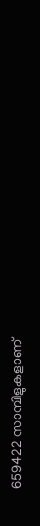659422 സാമ്പിളുകളാണ്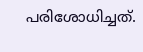പരിശോധിച്ചത്.